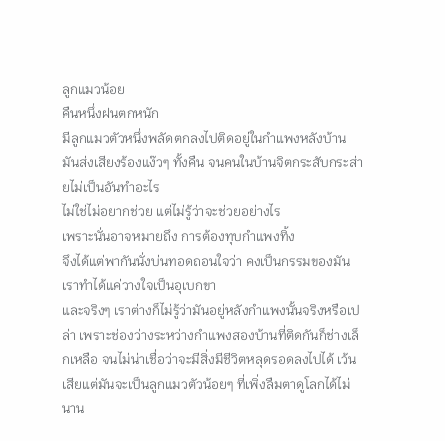ลูกแมวน้อย
คืนหนึ่งฝนตกหนัก
มีลูกแมวตัวหนึ่งพลัดตกลงไปติดอยู่ในกำแพงหลังบ้าน
มันส่งเสียงร้องแง๊วๆ ทั้งคืน จนคนในบ้านจิตกระสับกระส่ายไม่เป็นอันทำอะไร
ไม่ใช่ไม่อยากช่วย แต่ไม่รู้ว่าจะช่วยอย่างไร
เพราะนั่นอาจหมายถึง การต้องทุบกำแพงทิ้ง
จึงได้แต่พากันนั่งบ่นทอดถอนใจว่า คงเป็นกรรมของมัน เราทำได้แค่วางใจเป็นอุเบกขา
และจริงๆ เราต่างก็ไม่รู้ว่ามันอยู่หลังกำแพงนั้นจริงหรือเปล่า เพราะช่องว่างระหว่างกำแพงสองบ้านที่ติดกันก็ช่างเล็กเหลือ จนไม่น่าเชื่อว่าจะมีสิ่งมีชีวิตหลุดรอดลงไปได้ เว้นเสียแต่มันจะเป็นลูกแมวตัวน้อยๆ ที่เพิ่งลืมตาดูโลกได้ไม่นาน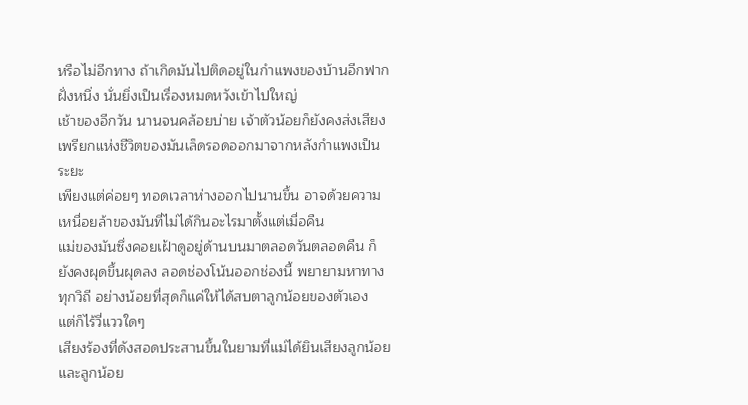หรือไม่อีกทาง ถ้าเกิดมันไปติดอยู่ในกำแพงของบ้านอีกฟากฝั่งหนึ่ง นั่นยิ่งเป็นเรื่องหมดหวังเข้าไปใหญ่
เช้าของอีกวัน นานจนคล้อยบ่าย เจ้าตัวน้อยก็ยังคงส่งเสียงเพรียกแห่งชีวิตของมันเล็ดรอดออกมาจากหลังกำแพงเป็นระยะ
เพียงแต่ค่อยๆ ทอดเวลาห่างออกไปนานขึ้น อาจด้วยความเหนื่อยล้าของมันที่ไม่ได้กินอะไรมาตั้งแต่เมื่อคืน
แม่ของมันซึ่งคอยเฝ้าดูอยู่ด้านบนมาตลอดวันตลอดคืน ก็ยังคงผุดขึ้นผุดลง ลอดช่องโน้นออกช่องนี้ พยายามหาทางทุกวิถี อย่างน้อยที่สุดก็แค่ให้ได้สบตาลูกน้อยของตัวเอง
แต่ก็ไร้วี่แววใดๆ
เสียงร้องที่ดังสอดประสานขึ้นในยามที่แม่ได้ยินเสียงลูกน้อย และลูกน้อย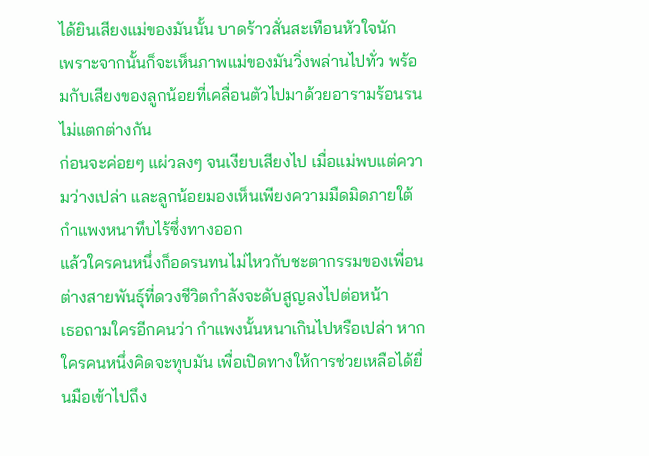ได้ยินเสียงแม่ของมันนั้น บาดร้าวสั่นสะเทือนหัวใจนัก
เพราะจากนั้นก็จะเห็นภาพแม่ของมันวิ่งพล่านไปทั่ว พร้อมกับเสียงของลูกน้อยที่เคลื่อนตัวไปมาด้วยอารามร้อนรนไม่แตกต่างกัน
ก่อนจะค่อยๆ แผ่วลงๆ จนเงียบเสียงไป เมื่อแม่พบแต่ความว่างเปล่า และลูกน้อยมองเห็นเพียงความมืดมิดภายใต้กำแพงหนาทึบไร้ซึ่งทางออก
แล้วใครคนหนึ่งก็อดรนทนไม่ไหวกับชะตากรรมของเพื่อนต่างสายพันธุ์ที่ดวงชีวิตกำลังจะดับสูญลงไปต่อหน้า
เธอถามใครอีกคนว่า กำแพงนั้นหนาเกินไปหรือเปล่า หากใครคนหนึ่งคิดจะทุบมัน เพื่อเปิดทางให้การช่วยเหลือได้ยื่นมือเข้าไปถึง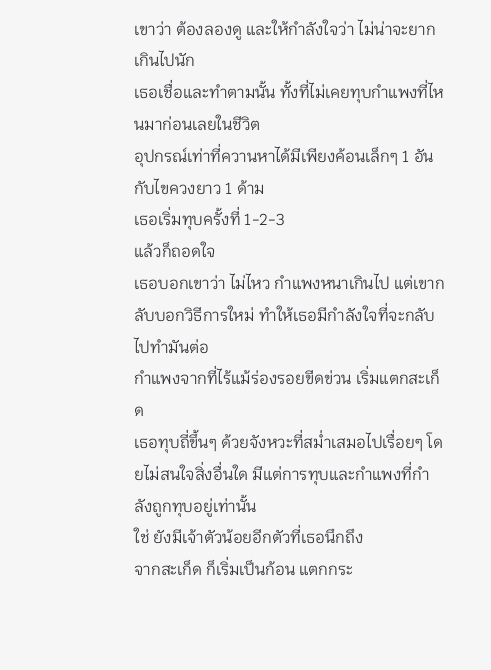เขาว่า ต้องลองดู และให้กำลังใจว่า ไม่น่าจะยากเกินไปนัก
เธอเชื่อและทำตามนั้น ทั้งที่ไม่เคยทุบกำแพงที่ไหนมาก่อนเลยในชีวิต
อุปกรณ์เท่าที่ควานหาได้มีเพียงค้อนเล็กๆ 1 อันกับไขควงยาว 1 ด้าม
เธอเริ่มทุบครั้งที่ 1-2-3
แล้วก็ถอดใจ
เธอบอกเขาว่า ไม่ไหว กำแพงหนาเกินไป แต่เขากลับบอกวิธีการใหม่ ทำให้เธอมีกำลังใจที่จะกลับไปทำมันต่อ
กำแพงจากที่ไร้แม้ร่องรอยขีดข่วน เริ่มแตกสะเก็ด
เธอทุบถี่ขึ้นๆ ด้วยจังหวะที่สม่ำเสมอไปเรื่อยๆ โดยไม่สนใจสิ่งอื่นใด มีแต่การทุบและกำแพงที่กำลังถูกทุบอยู่เท่านั้น
ใช่ ยังมีเจ้าตัวน้อยอีกตัวที่เธอนึกถึง
จากสะเก็ด ก็เริ่มเป็นก้อน แตกกระ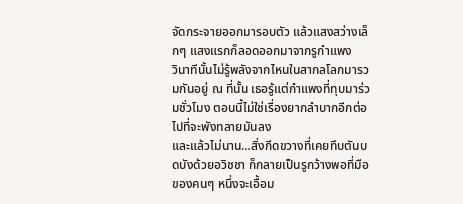จัดกระจายออกมารอบตัว แล้วแสงสว่างเล็กๆ แสงแรกก็ลอดออกมาจากรูกำแพง
วินาทีนั้นไม่รู้พลังจากไหนในสากลโลกมารวมกันอยู่ ณ ที่นั้น เธอรู้แต่กำแพงที่ทุบมาร่วมชั่วโมง ตอนนี้ไม่ใช่เรื่องยากลำบากอีกต่อไปที่จะพังทลายมันลง
และแล้วไม่นาน…สิ่งกีดขวางที่เคยทึบตันบดบังด้วยอวิชชา ก็กลายเป็นรูกว้างพอที่มือของคนๆ หนึ่งจะเอื้อม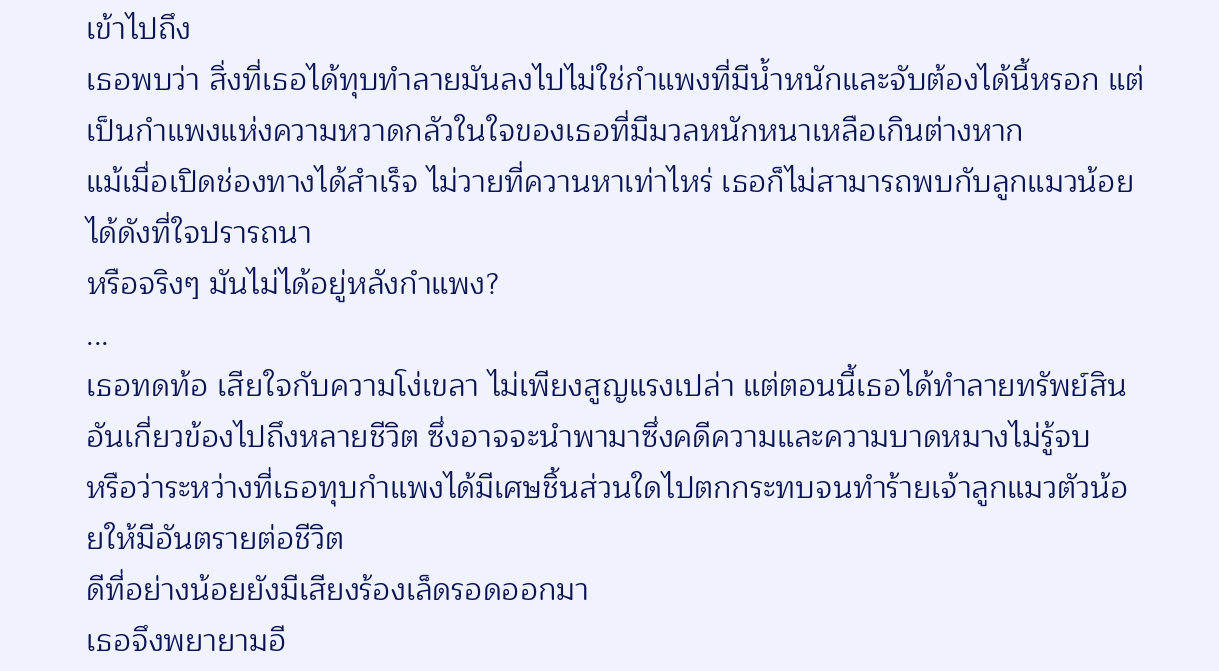เข้าไปถึง
เธอพบว่า สิ่งที่เธอได้ทุบทำลายมันลงไปไม่ใช่กำแพงที่มีน้ำหนักและจับต้องได้นี้หรอก แต่เป็นกำแพงแห่งความหวาดกลัวในใจของเธอที่มีมวลหนักหนาเหลือเกินต่างหาก
แม้เมื่อเปิดช่องทางได้สำเร็จ ไม่วายที่ควานหาเท่าไหร่ เธอก็ไม่สามารถพบกับลูกแมวน้อยได้ดังที่ใจปรารถนา
หรือจริงๆ มันไม่ได้อยู่หลังกำแพง?
...
เธอทดท้อ เสียใจกับความโง่เขลา ไม่เพียงสูญแรงเปล่า แต่ตอนนี้เธอได้ทำลายทรัพย์สินอันเกี่ยวข้องไปถึงหลายชีวิต ซึ่งอาจจะนำพามาซึ่งคดีความและความบาดหมางไม่รู้จบ
หรือว่าระหว่างที่เธอทุบกำแพงได้มีเศษชิ้นส่วนใดไปตกกระทบจนทำร้ายเจ้าลูกแมวตัวน้อยให้มีอันตรายต่อชีวิต
ดีที่อย่างน้อยยังมีเสียงร้องเล็ดรอดออกมา
เธอจึงพยายามอี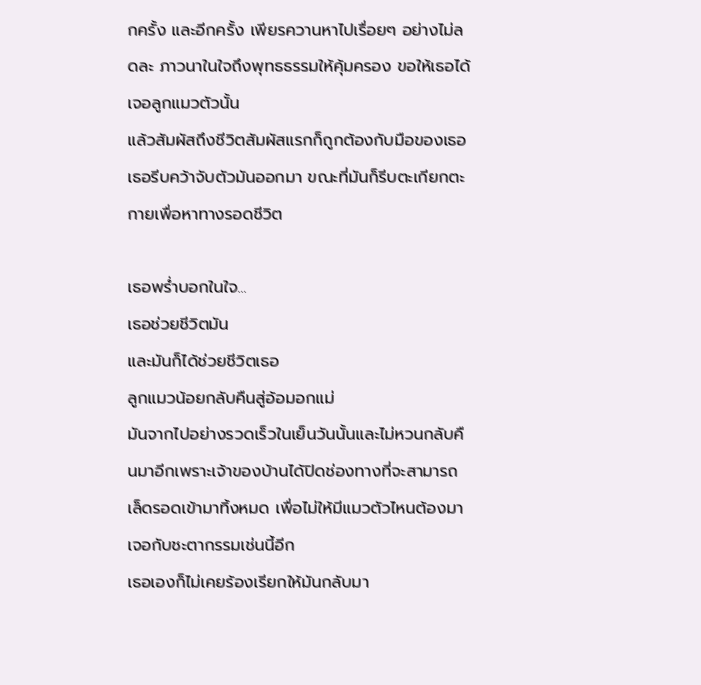กครั้ง และอีกครั้ง เพียรควานหาไปเรื่อยๆ อย่างไม่ลดละ ภาวนาในใจถึงพุทธธรรมให้คุ้มครอง ขอให้เธอได้เจอลูกแมวตัวนั้น
แล้วสัมผัสถึงชีวิตสัมผัสแรกก็ถูกต้องกับมือของเธอ
เธอรีบคว้าจับตัวมันออกมา ขณะที่มันก็รีบตะเกียกตะกายเพื่อหาทางรอดชีวิต

เธอพร่ำบอกในใจ...
เธอช่วยชีวิตมัน
และมันก็ได้ช่วยชีวิตเธอ
ลูกแมวน้อยกลับคืนสู่อ้อมอกแม่
มันจากไปอย่างรวดเร็วในเย็นวันนั้นและไม่หวนกลับคืนมาอีกเพราะเจ้าของบ้านได้ปิดช่องทางที่จะสามารถเล็ดรอดเข้ามาทิ้งหมด เพื่อไม่ให้มีแมวตัวไหนต้องมาเจอกับชะตากรรมเช่นนี้อีก
เธอเองก็ไม่เคยร้องเรียกให้มันกลับมา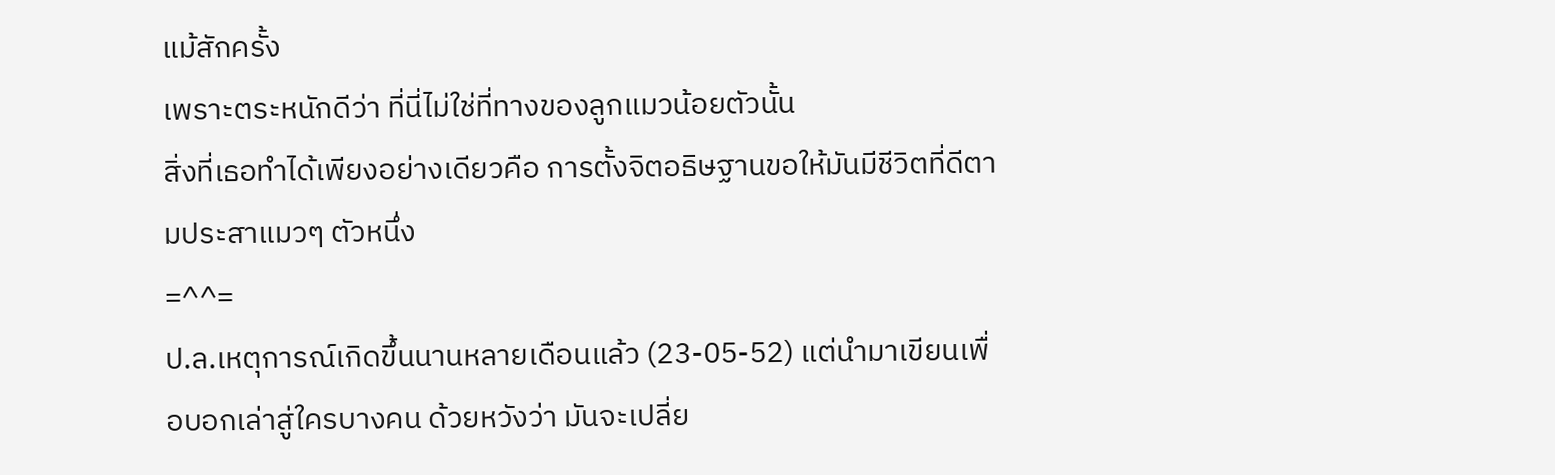แม้สักครั้ง
เพราะตระหนักดีว่า ที่นี่ไม่ใช่ที่ทางของลูกแมวน้อยตัวนั้น
สิ่งที่เธอทำได้เพียงอย่างเดียวคือ การตั้งจิตอธิษฐานขอให้มันมีชีวิตที่ดีตามประสาแมวๆ ตัวหนึ่ง
=^^=
ป.ล.เหตุการณ์เกิดขึ้นนานหลายเดือนแล้ว (23-05-52) แต่นำมาเขียนเพื่อบอกเล่าสู่ใครบางคน ด้วยหวังว่า มันจะเปลี่ย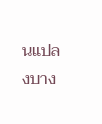นแปลงบาง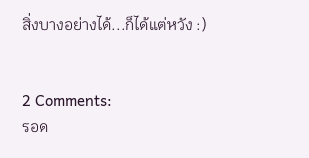สิ่งบางอย่างได้...ก็ได้แต่หวัง :)


2 Comments:
รอด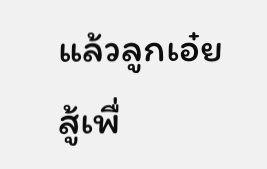แล้วลูกเอ๋ย
สู้เพื่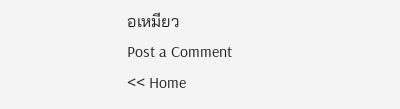อเหมียว
Post a Comment
<< Home